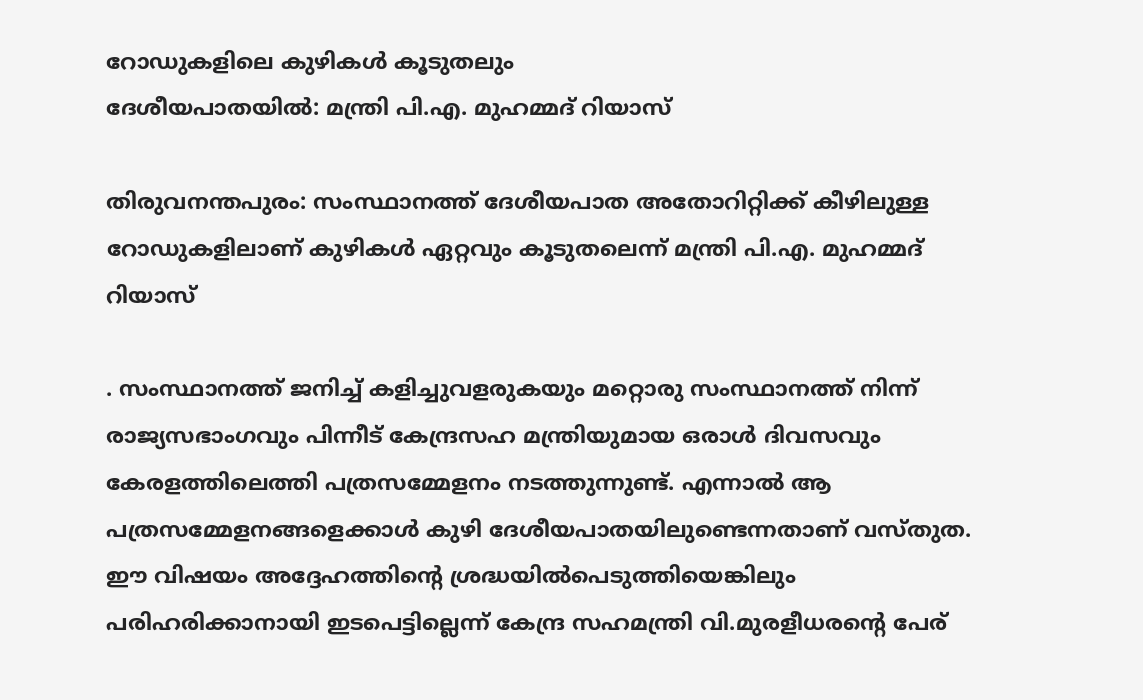റോഡുകളിലെ കുഴികള്‍ കൂടുതലും
ദേശീയപാതയില്‍: മന്ത്രി പി.എ. മുഹമ്മദ് റിയാസ്

തിരുവനന്തപുരം: സംസ്ഥാനത്ത് ദേശീയപാത അതോറിറ്റിക്ക് കീഴിലുള്ള റോഡുകളിലാണ് കുഴികൾ ഏറ്റവും കൂടുതലെന്ന് മന്ത്രി പി.എ. മുഹമ്മദ് റിയാസ്

. സംസ്ഥാനത്ത് ജനിച്ച് കളിച്ചുവളരുകയും മറ്റൊരു സംസ്ഥാനത്ത് നിന്ന് രാജ്യസഭാംഗവും പിന്നീട് കേന്ദ്രസഹ മന്ത്രിയുമായ ഒരാൾ ദിവസവും കേരളത്തിലെത്തി പത്രസമ്മേളനം നടത്തുന്നുണ്ട്. എന്നാൽ ആ പത്രസമ്മേളനങ്ങളെക്കാൾ കുഴി ദേശീയപാതയിലുണ്ടെന്നതാണ് വസ്തുത. ഈ വിഷയം അദ്ദേഹത്തിന്‍റെ ശ്രദ്ധയിൽപെടുത്തിയെങ്കിലും പരിഹരിക്കാനായി ഇടപെട്ടില്ലെന്ന് കേന്ദ്ര സഹമന്ത്രി വി.മുരളീധരന്‍റെ പേര്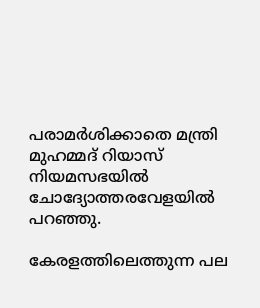പരാമർശിക്കാതെ മന്ത്രി മുഹമ്മദ് റിയാസ് നിയമസഭയിൽ ചോദ്യോത്തരവേളയിൽ പറഞ്ഞു.

കേരളത്തിലെത്തുന്ന പല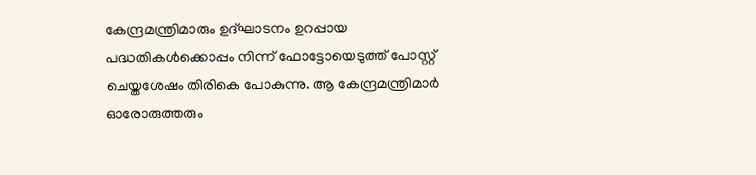കേന്ദ്രമന്ത്രിമാരും ഉദ്ഘാടനം ഉറപ്പായ പദ്ധതികൾക്കൊപ്പം നിന്ന് ഫോട്ടോയെടുത്ത് പോസ്റ്റ് ചെയ്തശേഷം തിരികെ പോകുന്നു. ആ കേന്ദ്രമന്ത്രിമാർ ഓരോരുത്തരും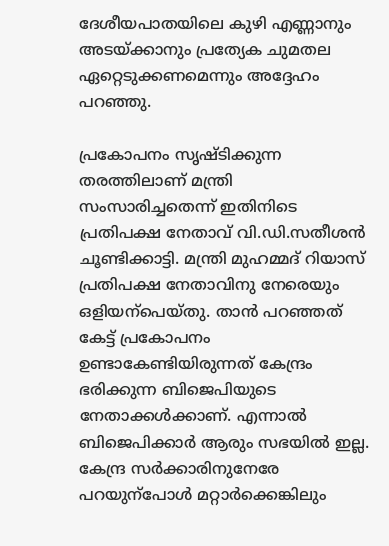ദേശീയപാതയിലെ കുഴി എണ്ണാനും അടയ്ക്കാനും പ്രത്യേക ചുമതല ഏറ്റെടുക്കണമെന്നും അദ്ദേഹം പറഞ്ഞു.

പ്രകോപനം സൃഷ്ടിക്കുന്ന തരത്തിലാണ് മന്ത്രി സംസാരിച്ചതെന്ന് ഇതിനിടെ പ്രതിപക്ഷ നേതാവ് വി.ഡി.സതീശൻ ചൂണ്ടിക്കാട്ടി. മന്ത്രി മുഹമ്മദ് റിയാസ് പ്രതിപക്ഷ നേതാവിനു നേരെയും ഒളിയന്പെയ്തു. താൻ പറഞ്ഞത് കേട്ട് പ്രകോപനം ഉണ്ടാകേണ്ടിയിരുന്നത് കേന്ദ്രം ഭരിക്കുന്ന ബിജെപിയുടെ നേതാക്കൾക്കാണ്. എന്നാൽ ബിജെപിക്കാർ ആരും സഭയിൽ ഇല്ല. കേന്ദ്ര സർക്കാരിനുനേരേ പറയുന്പോൾ മറ്റാർക്കെങ്കിലും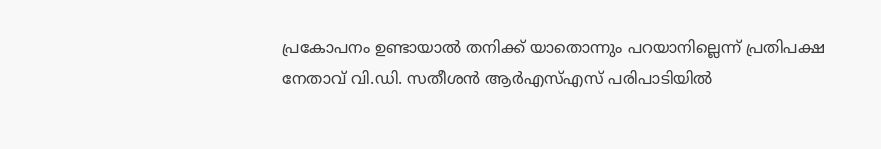പ്രകോപനം ഉണ്ടായാൽ തനിക്ക് യാതൊന്നും പറയാനില്ലെന്ന് പ്രതിപക്ഷ നേതാവ് വി.ഡി. സതീശൻ ആർഎസ്എസ് പരിപാടിയിൽ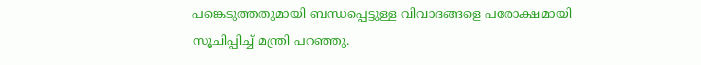പങ്കെടുത്തതുമായി ബന്ധപ്പെട്ടുള്ള വിവാദങ്ങളെ പരോക്ഷമായി സൂചിപ്പിച്ച് മന്ത്രി പറഞ്ഞു.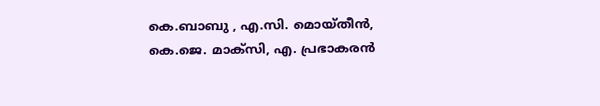കെ.ബാബു , എ.സി. മൊയ്തീൻ, കെ.ജെ. മാക്സി, എ. പ്രഭാകരൻ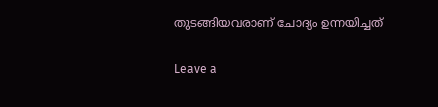തുടങ്ങിയവരാണ് ചോദ്യം ഉന്നയിച്ചത്

Leave a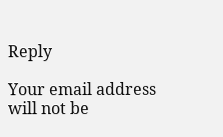Reply

Your email address will not be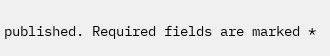published. Required fields are marked *